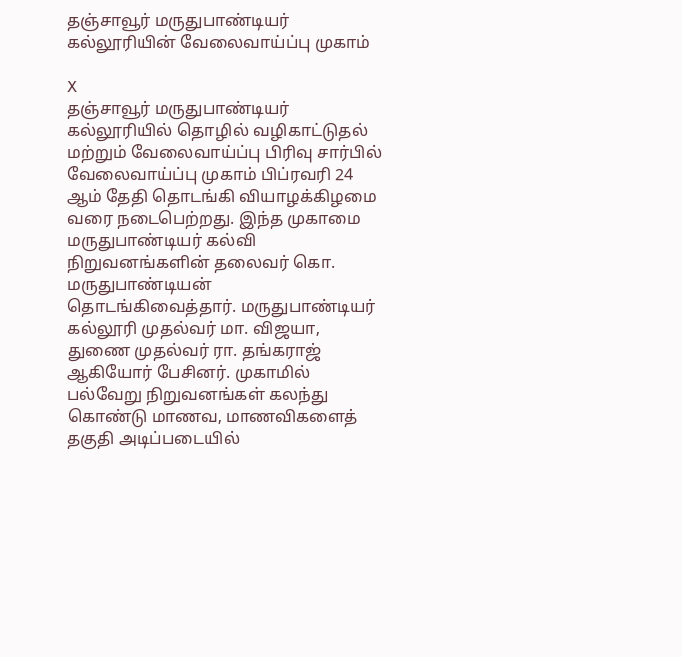தஞ்சாவூர் மருதுபாண்டியர் கல்லூரியின் வேலைவாய்ப்பு முகாம்

X
தஞ்சாவூர் மருதுபாண்டியர் கல்லூரியில் தொழில் வழிகாட்டுதல் மற்றும் வேலைவாய்ப்பு பிரிவு சார்பில் வேலைவாய்ப்பு முகாம் பிப்ரவரி 24 ஆம் தேதி தொடங்கி வியாழக்கிழமை வரை நடைபெற்றது. இந்த முகாமை மருதுபாண்டியர் கல்வி நிறுவனங்களின் தலைவர் கொ. மருதுபாண்டியன் தொடங்கிவைத்தார். மருதுபாண்டியர் கல்லூரி முதல்வர் மா. விஜயா, துணை முதல்வர் ரா. தங்கராஜ் ஆகியோர் பேசினர். முகாமில் பல்வேறு நிறுவனங்கள் கலந்து கொண்டு மாணவ, மாணவிகளைத் தகுதி அடிப்படையில்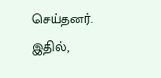செய்தனர். இதில்,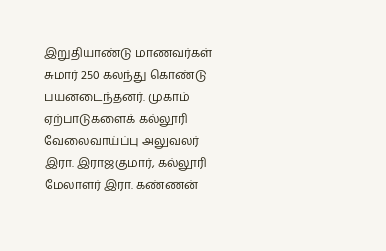இறுதியாண்டு மாணவர்கள் சுமார் 250 கலந்து கொண்டு பயனடைந்தனர். முகாம் ஏற்பாடுகளைக் கல்லூரி வேலைவாய்ப்பு அலுவலர் இரா. இராஜகுமார், கல்லூரி மேலாளர் இரா. கண்ணன்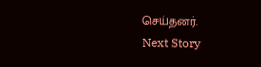செய்தனர்.
Next Story